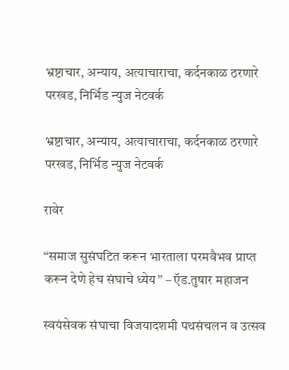भ्रष्टाचार, अन्याय, अत्याचाराचा, कर्दनकाळ ठरणारे परखड, निर्भिड न्युज नेटवर्क

भ्रष्टाचार, अन्याय, अत्याचाराचा, कर्दनकाळ ठरणारे परखड, निर्भिड न्युज नेटवर्क

रावेर

“समाज सुसंघटित करून भारताला परमवैभव प्राप्त करून देणे हेच संघाचे ध्येय” – ऍड.तुषार महाजन

स्वयंसेवक संघाचा विजयादशमी पथसंचलन व उत्सव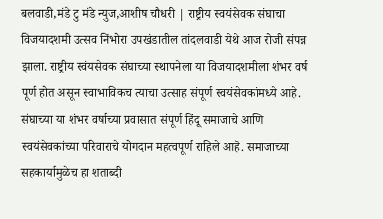बलवाडी,मंडे टु मंडे न्युज,आशीष चौधरी | राष्ट्रीय स्वयंसेवक संघाचा विजयादशमी उत्सव निंभोरा उपखंडातील तांदलवाडी येथे आज रोजी संपन्न झाला. राष्ट्रीय स्वंयसेवक संघाच्या स्थापनेला या विजयादशमीला शंभर वर्ष पूर्ण होत असून स्वाभाविकच त्याचा उत्साह संपूर्ण स्वयंसेवकांमध्ये आहे. संघाच्या या शंभर वर्षाच्या प्रवासात संपूर्ण हिंदू समाजाचे आणि स्वयंसेवकांच्या परिवाराचे योगदान महत्वपूर्ण राहिले आहॆ. समाजाच्या सहकार्यामुळेच हा शताब्दी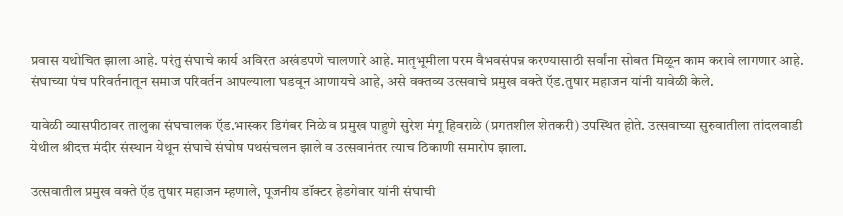प्रवास यथोचित झाला आहे. परंतु संघाचे कार्य अविरत अखंडपणे चालणारे आहे. मातृभूमीला परम वैभवसंपन्न करण्यासाठी सर्वांना सोबत मिळून काम करावे लागणार आहे. संघाच्या पंच परिवर्तनातून समाज परिवर्तन आपल्याला घडवून आणायचे आहे, असे वक्तव्य उत्सवाचे प्रमुख वक्ते ऍड.तुषार महाजन यांनी यावेळी केले.

यावेळी व्यासपीठावर तालुका संघचालक ऍड.भास्कर डिगंबर निळे व प्रमुख पाहुणे सुरेश मंगू हिवराळे (प्रगतशील शेतकरी) उपस्थित होते. उत्सवाच्या सुरुवातीला तांदलवाडी येथील श्रीदत्त मंदीर संस्थान येथून संघाचे संघोष पथसंचलन झाले व उत्सवानंतर त्याच ठिकाणी समारोप झाला.

उत्सवातील प्रमुख वक्ते ऍड तुषार महाजन म्हणाले, पूजनीय डॉक्टर हेडगेवार यांनी संघाची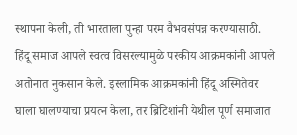स्थापना केली, ती भारताला पुन्हा परम वैभवसंपन्न करण्यासाठी. हिंदू समाज आपले स्वत्व विसरल्यामुळे परकीय आक्रमकांनी आपले अतोनात नुकसान केले. इस्लामिक आक्रमकांनी हिंदू अस्मितेवर घाला घालण्याचा प्रयत्न केला, तर ब्रिटिशांनी येथील पूर्ण समाजात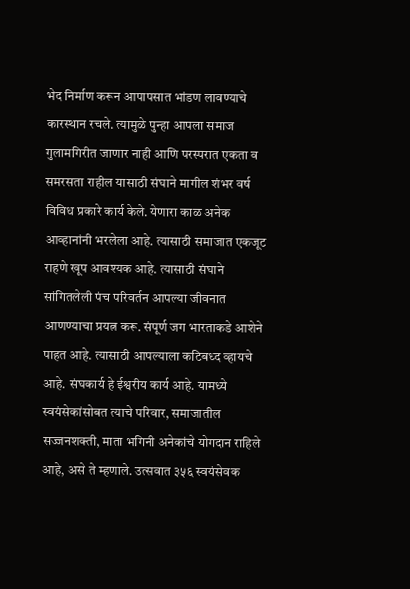भेद निर्माण करून आपापसात भांडण लावण्याचे कारस्थान रचले. त्यामुळे पुन्हा आपला समाज गुलामगिरीत जाणार नाही आणि परस्परात एकता व समरसता राहील यासाठी संघाने मागील शंभर वर्ष विविध प्रकारे कार्य केले. येणारा काळ अनेक आव्हानांनी भरलेला आहे. त्यासाठी समाजात एकजूट राहणे खूप आवश्यक आहे. त्यासाठी संघाने सांगितलेली पंच परिवर्तन आपल्या जीवनात आणण्याचा प्रयत्न करू. संपूर्ण जग भारताकडे आशेने पाहत आहे. त्यासाठी आपल्याला कटिबध्द व्हायचे आहे. संघकार्य हे ईश्वरीय कार्य आहे. यामध्ये स्वयंसेकांसोबत त्याचे परिवार, समाजातील सज्जनशक्ती, माता भगिनी अनेकांचे योगदान राहिले आहे, असे ते म्हणाले. उत्सवात ३५६ स्वयंसेवक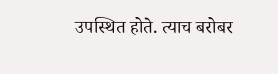उपस्थित होते. त्याच बरोबर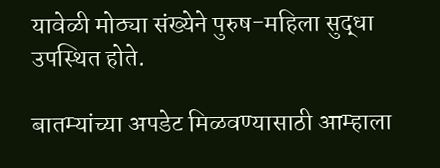यावेळी मोठ्या संख्येने पुरुष-महिला सुद्धा उपस्थित होते.

बातम्यांच्या अपडेट मिळवण्यासाठी आम्हाला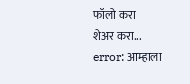फॉलो करा
शेअर करा...
error: आम्हाला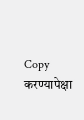Copy करण्यापेक्षा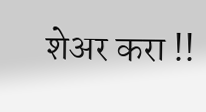शेअर करा !!